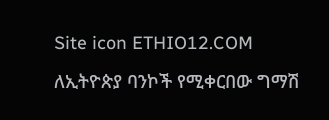Site icon ETHIO12.COM

ለኢትዮጵያ ባንኮች የሚቀርበው ግማሽ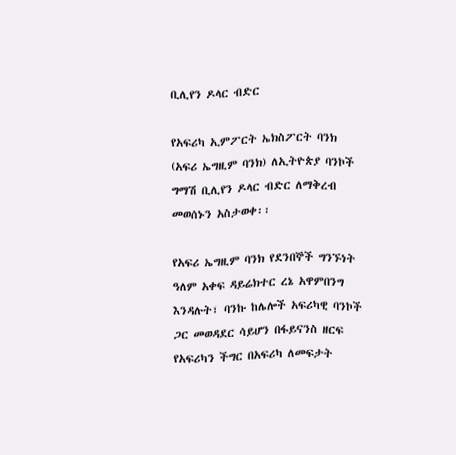ቢሊየን ዶላር ብድር

የአፍሪካ ኢምፖርት ኤክስፖርት ባንክ (አፍሪ ኤግዚም ባንክ) ለኢትዮጵያ ባንኮች ግማሽ ቢሊየን ዶላር ብድር ለማቅረብ መወሰኑን አስታወቀ፡፡

የአፍሪ ኤግዚም ባንክ የደንበኞች ግንኙነት ዓለም አቀፍ ዳይሬክተር ረኔ አዋምበንግ እንዳሉት፣ ባንኩ ከሌሎች አፍሪካዊ ባንኮች ጋር መወዳደር ሳይሆን በፋይናንስ ዘርፍ የአፍሪካን ችግር በአፍሪካ ለመፍታት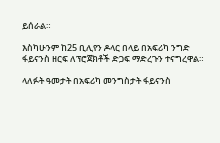ይሰራል።

እስካሁንም ከ25 ቢሊየን ዶላር በላይ በአፍሪካ ንግድ ፋይናንስ ዘርፍ ለፕሮጀክቶች ድጋፍ ማድረጉን ተናግረዋል።

ላለፉት ዓመታት በአፍሪካ መንግስታት ፋይናንስ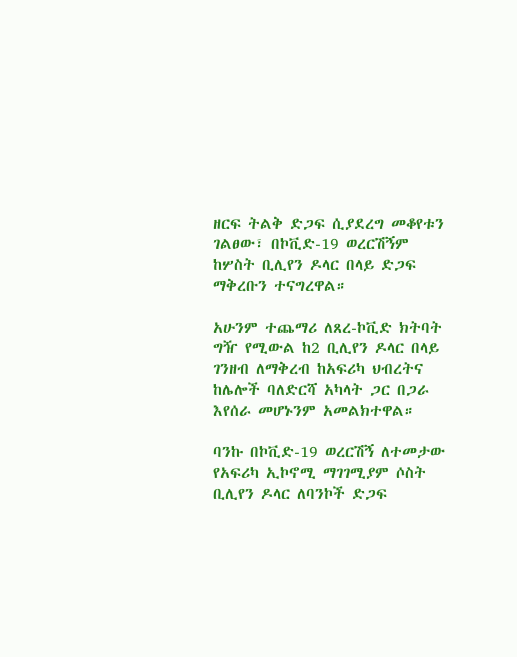ዘርፍ ትልቅ ድጋፍ ሲያደረግ መቆየቱን ገልፀው፣ በኮቪድ-19 ወረርሽኝም ከሦስት ቢሊየን ዶላር በላይ ድጋፍ ማቅረቡን ተናግረዋል።

አሁንም ተጨማሪ ለጸረ-ኮቪድ ክትባት ግዥ የሚውል ከ2 ቢሊየን ዶላር በላይ ገንዘብ ለማቅረብ ከአፍሪካ ህብረትና ከሌሎች ባለድርሻ አካላት ጋር በጋራ እየሰራ መሆኑንም አመልክተዋል።

ባንኩ በኮቪድ-19 ወረርሽኝ ለተመታው የአፍሪካ ኢኮኖሚ ማገገሚያም ሶስት ቢሊየን ዶላር ለባንኮች ድጋፍ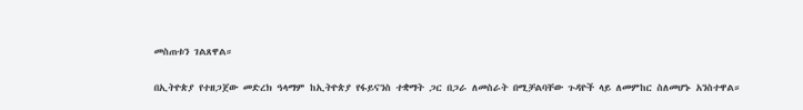መስጠቱን ገልጸዋል።

በኢትዮጵያ የተዘጋጀው መድረክ ዓላማም ከኢትዮጵያ የፋይናንስ ተቋማት ጋር በጋራ ለመስራት በሚቻልባቸው ጉዳዮች ላይ ለመምከር ስለመሆኑ አንስተዋል።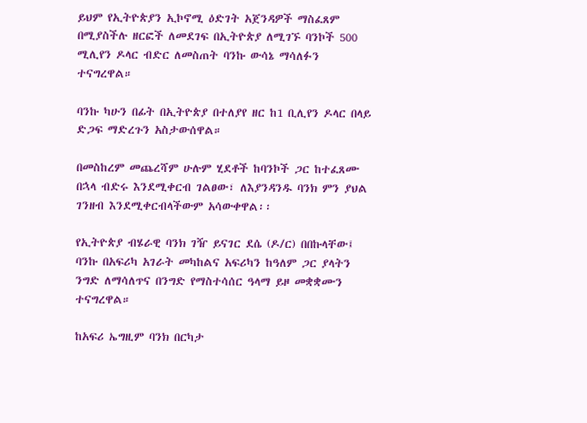ይህም የኢትዮጵያን ኢኮኖሚ ዕድገት አጀንዳዎች ማስፈጸም በሚያስችሉ ዘርፎች ለመደገፍ በኢትዮጵያ ለሚገኙ ባንኮች 500 ሚሊየን ዶላር ብድር ለመስጠት ባንኩ ውሳኔ ማሳለፉን ተናግረዋል።

ባንኩ ካሁን በፊት በኢትዮጵያ በተለያየ ዘር ከ1 ቢሊየን ዶላር በላይ ድጋፍ ማድረጉን አስታውሰዋል።

በመስከረም መጨረሻም ሁሉም ሂደቶች ከባንኮች ጋር ከተፈጸሙ በኋላ ብድሩ እንደሚቀርብ ገልፀው፣ ለእያንዳንዱ ባንክ ምን ያህል ገንዘብ እንደሚቀርብላችውም አሳውቀዋል፡፡

የኢትዮጵያ ብሄራዊ ባንክ ገዥ ይናገር ደሴ (ዶ/ር) በበኩላቸው፤ ባንኩ በአፍሪካ አገራት መካከልና አፍሪካን ከዓለም ጋር ያላትን ንግድ ለማሳለጥና በንግድ የማስተሳሰር ዓላማ ይዞ መቋቋሙን ተናግረዋል።

ከአፍሪ ኤግዚም ባንክ በርካታ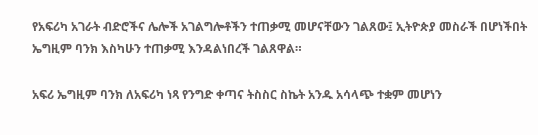የአፍሪካ አገራት ብድሮችና ሌሎች አገልግሎቶችን ተጠቃሚ መሆናቸውን ገልጸው፤ ኢትዮጵያ መስራች በሆነችበት ኤግዚም ባንክ እስካሁን ተጠቃሚ እንዳልነበረች ገልጸዋል።

አፍሪ ኤግዚም ባንክ ለአፍሪካ ነጻ የንግድ ቀጣና ትስስር ስኬት አንዱ አሳላጭ ተቋም መሆነን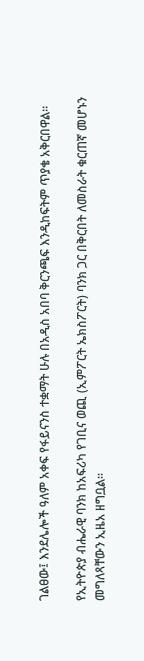ገልፀው፤ እንደሌሎች ዓለም አቀፍ የፋይናንስ ተቋማት ሁሉ በአዲስ አበባ ቅርንጫፍ እንዲከፍትም ጥያቄ አቅርበዋል።

የኢትዮጵያ ብሔራዊ ባንክ ከአፍሪካ የገቢና ወጪ (ኢምፖርት ኤክስፖርት) ባንክ ጋር በቅርበት ለመስራት ቁርጠኛ መሆኑን መግለጻቸውን ኢዜአ ዘግቧል፡፡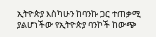ኢትዮጵያ እስካሁን ከባንኩ ጋር ተጠቃሚ ያልሆነችው የኢትዮጵያ ባንኮች ከውጭ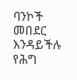ባንኮች መበደር እንዳይችሉ የሕግ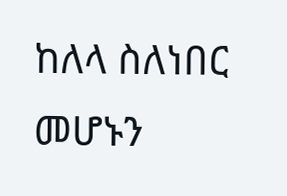ከለላ ስለነበር መሆኑን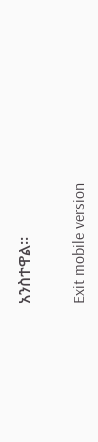አንስተዋል።

Exit mobile version